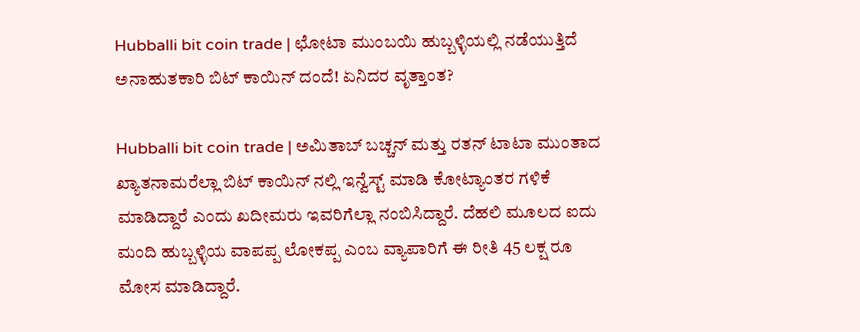Hubballi bit coin trade | ಛೋಟಾ ಮುಂಬಯಿ ಹುಬ್ಬಳ್ಳಿಯಲ್ಲಿ ನಡೆಯುತ್ತಿದೆ ಅನಾಹುತಕಾರಿ ಬಿಟ್ ಕಾಯಿನ್ ದಂದೆ! ಏನಿದರ ವೃತ್ತಾಂತ?

Hubballi bit coin trade | ಅಮಿತಾಬ್ ಬಚ್ಚನ್ ಮತ್ತು ರತನ್ ಟಾಟಾ ಮುಂತಾದ ಖ್ಯಾತನಾಮರೆಲ್ಲಾ ಬಿಟ್ ಕಾಯಿನ್ ನಲ್ಲಿ ಇನ್ವೆಸ್ಟ್ ಮಾಡಿ ಕೋಟ್ಯಾಂತರ ಗಳಿಕೆ ಮಾಡಿದ್ದಾರೆ ಎಂದು ಖದೀಮರು ಇವರಿಗೆಲ್ಲಾ ನಂಬಿಸಿದ್ದಾರೆ. ದೆಹಲಿ ಮೂಲದ ಐದು ಮಂದಿ ಹುಬ್ಬಳ್ಳಿಯ ವಾಪಪ್ಪ ಲೋಕಪ್ಪ ಎಂಬ ವ್ಯಾಪಾರಿಗೆ ಈ ರೀತಿ 45 ಲಕ್ಷ ರೂ ಮೋಸ ಮಾಡಿದ್ದಾರೆ.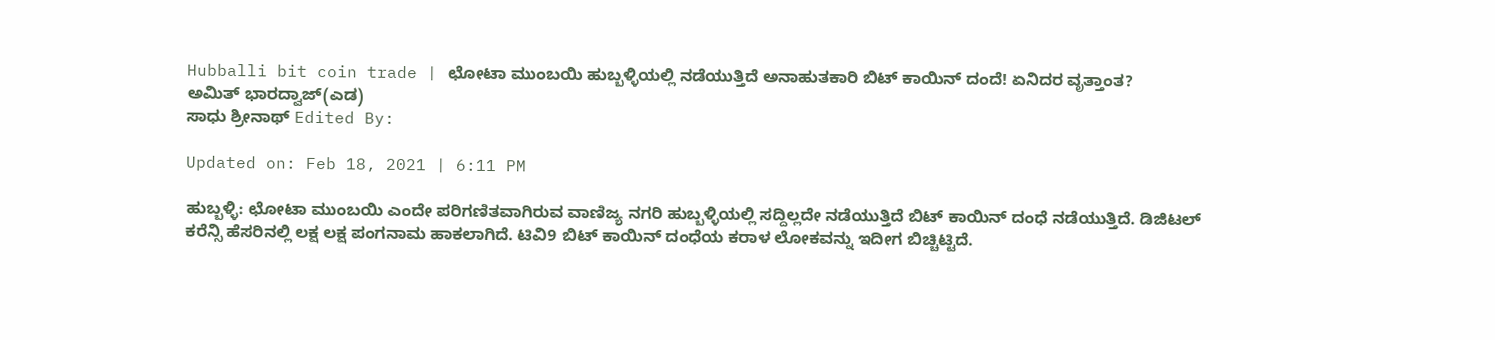Hubballi bit coin trade | ಛೋಟಾ ಮುಂಬಯಿ ಹುಬ್ಬಳ್ಳಿಯಲ್ಲಿ ನಡೆಯುತ್ತಿದೆ ಅನಾಹುತಕಾರಿ ಬಿಟ್ ಕಾಯಿನ್ ದಂದೆ! ಏನಿದರ ವೃತ್ತಾಂತ?
ಅಮಿತ್ ಭಾರದ್ವಾಜ್(ಎಡ)
ಸಾಧು ಶ್ರೀನಾಥ್ Edited By:

Updated on: Feb 18, 2021 | 6:11 PM

ಹುಬ್ಬಳ್ಳಿ: ಛೋಟಾ ಮುಂಬಯಿ ಎಂದೇ ಪರಿಗಣಿತವಾಗಿರುವ ವಾಣಿಜ್ಯ ನಗರಿ ಹುಬ್ಬಳ್ಳಿಯಲ್ಲಿ ಸದ್ದಿಲ್ಲದೇ ನಡೆಯುತ್ತಿದೆ ಬಿಟ್ ಕಾಯಿನ್ ದಂಧೆ ನಡೆಯುತ್ತಿದೆ. ಡಿಜಿಟಲ್ ಕರೆನ್ಸಿ ಹೆಸರಿನಲ್ಲಿ ಲಕ್ಷ ಲಕ್ಷ ಪಂಗನಾಮ ಹಾಕಲಾಗಿದೆ. ಟಿವಿ9 ಬಿಟ್ ಕಾಯಿನ್ ದಂಧೆಯ ಕರಾಳ ಲೋಕವನ್ನು ಇದೀಗ ಬಿಚ್ಚಿಟ್ಟಿದೆ.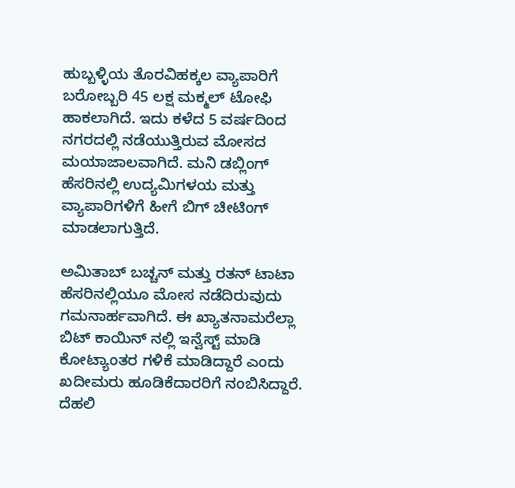ಹುಬ್ಬಳ್ಳಿಯ ತೊರವಿಹಕ್ಕಲ ವ್ಯಾಪಾರಿಗೆ ಬರೋಬ್ಬರಿ 45 ಲಕ್ಷ ಮಕ್ಮಲ್ ಟೋಫಿ ಹಾಕಲಾಗಿದೆ. ಇದು ಕಳೆದ 5 ವರ್ಷದಿಂದ ನಗರದಲ್ಲಿ ನಡೆಯುತ್ತಿರುವ ಮೋಸದ ಮಯಾಜಾಲವಾಗಿದೆ. ಮನಿ ಡಬ್ಲಿಂಗ್ ಹೆಸರಿನಲ್ಲಿ ಉದ್ಯಮಿಗಳಯ ಮತ್ತು ವ್ಯಾಪಾರಿಗಳಿಗೆ ಹೀಗೆ ಬಿಗ್ ಚೀಟಿಂಗ್ ಮಾಡಲಾಗುತ್ತಿದೆ.

ಅಮಿತಾಬ್ ಬಚ್ಚನ್ ಮತ್ತು ರತನ್ ಟಾಟಾ ಹೆಸರಿನಲ್ಲಿಯೂ ಮೋಸ ನಡೆದಿರುವುದು ಗಮನಾರ್ಹವಾಗಿದೆ. ಈ ಖ್ಯಾತನಾಮರೆಲ್ಲಾ ಬಿಟ್ ಕಾಯಿನ್ ನಲ್ಲಿ ಇನ್ವೆಸ್ಟ್ ಮಾಡಿ ಕೋಟ್ಯಾಂತರ ಗಳಿಕೆ ಮಾಡಿದ್ದಾರೆ ಎಂದು ಖದೀಮರು ಹೂಡಿಕೆದಾರರಿಗೆ ನಂಬಿಸಿದ್ದಾರೆ. ದೆಹಲಿ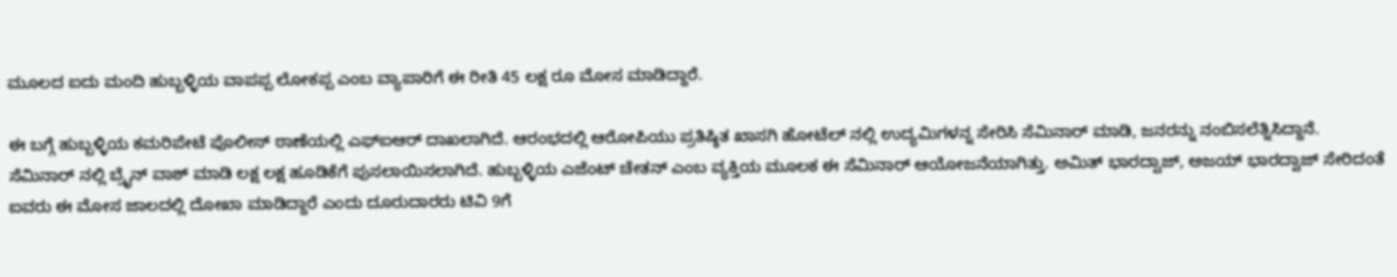ಮೂಲದ ಐದು ಮಂದಿ ಹುಬ್ಬಳ್ಳಿಯ ವಾಪಪ್ಪ ಲೋಕಪ್ಪ ಎಂಬ ವ್ಯಾಪಾರಿಗೆ ಈ ರೀತಿ 45 ಲಕ್ಷ ರೂ ಮೋಸ ಮಾಡಿದ್ದಾರೆ.

ಈ ಬಗ್ಗೆ ಹುಬ್ಬಳ್ಳಿಯ ಕಮರಿಪೇಟೆ ಪೊಲೀಸ್ ಠಾಣೆಯಲ್ಲಿ ಎಫ್ಐಆರ್ ದಾಖಲಾಗಿದೆ. ಆರಂಭದಲ್ಲಿ ಆರೋಪಿಯು ಪ್ರತಿಷ್ಠಿತ ಖಾಸಗಿ ಹೋಟೆಲ್ ನಲ್ಲಿ ಉದ್ಯಮಿಗಳನ್ನ ಸೇರಿಸಿ ಸೆಮಿನಾರ್ ಮಾಡಿ, ಜನರನ್ನು ನಂಬಿಸಲೆತ್ನಿಸಿದ್ದಾನೆ. ಸೆಮಿನಾರ್ ನಲ್ಲಿ ಬ್ರೈನ್ ವಾಶ್ ಮಾಡಿ ಲಕ್ಷ ಲಕ್ಷ ಹೂಡಿಕೆಗೆ ಪುಸಲಾಯಿಸಲಾಗಿದೆ. ಹುಬ್ಬಳ್ಳಿಯ ಎಜೆಂಟ್ ಚೇತನ್ ಎಂಬ ವ್ಯಕ್ತಿಯ ಮೂಲಕ ಈ ಸೆಮಿನಾರ್ ಆಯೋಜನೆಯಾಗಿತ್ತು. ಅಮಿತ್ ಭಾರದ್ವಾಜ್, ಅಜಯ್ ಭಾರದ್ವಾಜ್ ಸೇರಿದಂತೆ ಐವರು ಈ ಮೋಸ ಜಾಲದಲ್ಲಿ ದೋಖಾ ಮಾಡಿದ್ದಾರೆ ಎಂದು ದೂರುದಾರರು ಟಿವಿ 9ಗೆ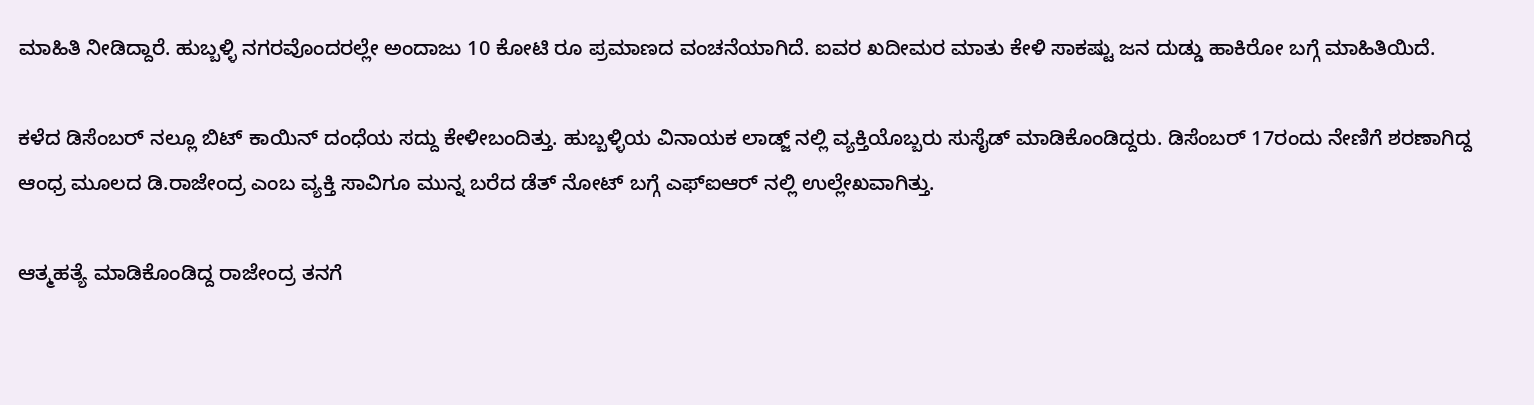ಮಾಹಿತಿ ನೀಡಿದ್ದಾರೆ. ಹುಬ್ಬಳ್ಳಿ ನಗರವೊಂದರಲ್ಲೇ ಅಂದಾಜು 10 ಕೋಟಿ ರೂ ಪ್ರಮಾಣದ ವಂಚನೆಯಾಗಿದೆ. ಐವರ ಖದೀಮರ ಮಾತು ಕೇಳಿ ಸಾಕಷ್ಟು ಜನ ದುಡ್ಡು ಹಾಕಿರೋ ಬಗ್ಗೆ ಮಾಹಿತಿಯಿದೆ.

ಕಳೆದ ಡಿಸೆಂಬರ್ ನಲ್ಲೂ ಬಿಟ್ ಕಾಯಿನ್ ದಂಧೆಯ ಸದ್ದು ಕೇಳೀಬಂದಿತ್ತು. ಹುಬ್ಬಳ್ಳಿಯ ವಿನಾಯಕ ಲಾಡ್ಜ್ ನಲ್ಲಿ ವ್ಯಕ್ತಿಯೊಬ್ಬರು ಸುಸೈಡ್ ಮಾಡಿಕೊಂಡಿದ್ದರು. ಡಿಸೆಂಬರ್ 17ರಂದು ನೇಣಿಗೆ ಶರಣಾಗಿದ್ದ ಆಂಧ್ರ ಮೂಲದ ಡಿ.ರಾಜೇಂದ್ರ ಎಂಬ ವ್ಯಕ್ತಿ ಸಾವಿಗೂ ಮುನ್ನ ಬರೆದ ಡೆತ್ ನೋಟ್ ಬಗ್ಗೆ ಎಫ್‌ಐಆರ್ ನಲ್ಲಿ ಉಲ್ಲೇಖವಾಗಿತ್ತು.

ಆತ್ಮಹತ್ಯೆ ಮಾಡಿಕೊಂಡಿದ್ದ ರಾಜೇಂದ್ರ ತನಗೆ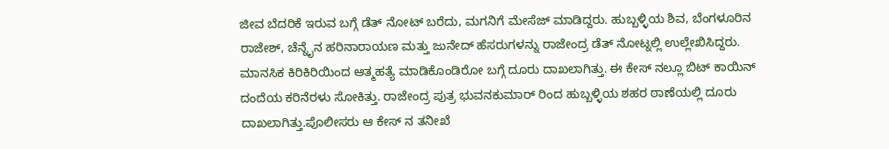ಜೀವ ಬೆದರಿಕೆ ಇರುವ ಬಗ್ಗೆ ಡೆತ್ ನೋಟ್ ಬರೆದು, ಮಗನಿಗೆ ಮೇಸೆಜ್ ಮಾಡಿದ್ದರು. ಹುಬ್ಬಳ್ಳಿಯ ಶಿವ, ಬೆಂಗಳೂರಿನ ರಾಜೇಶ್, ಚೆನ್ನೈನ ಹರಿನಾರಾಯಣ ಮತ್ತು ಜುನೇದ್ ಹೆಸರುಗಳನ್ನು ರಾಜೇಂದ್ರ ಡೆತ್ ನೋಟ್ನಲ್ಲಿ ಉಲ್ಲೇಖಿಸಿದ್ದರು. ಮಾನಸಿಕ ಕಿರಿಕಿರಿಯಿಂದ ಆತ್ಮಹತ್ಯೆ ಮಾಡಿಕೊಂಡಿರೋ ಬಗ್ಗೆ ದೂರು ದಾಖಲಾಗಿತ್ತು. ಈ ಕೇಸ್ ನಲ್ಲೂ ಬಿಟ್ ಕಾಯಿನ್ ದಂದೆಯ ಕರಿನೆರಳು ಸೋಕಿತ್ತು. ರಾಜೇಂದ್ರ ಪುತ್ರ ಭುವನಕುಮಾರ್ ರಿಂದ ಹುಬ್ಬಳ್ಳಿಯ ಶಹರ ಠಾಣೆಯಲ್ಲಿ ದೂರು ದಾಖಲಾಗಿತ್ತು.ಪೊಲೀಸರು ಆ ಕೇಸ್ ನ ತನೀಖೆ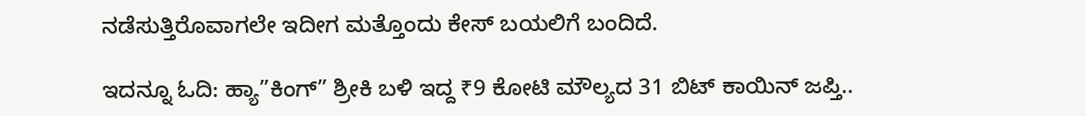ನಡೆಸುತ್ತಿರೊವಾಗಲೇ ಇದೀಗ ಮತ್ತೊಂದು ಕೇಸ್ ಬಯಲಿಗೆ ಬಂದಿದೆ.

ಇದನ್ನೂ ಓದಿ: ಹ್ಯಾ”ಕಿಂಗ್” ಶ್ರೀಕಿ ಬಳಿ ಇದ್ದ ₹9 ಕೋಟಿ ಮೌಲ್ಯದ 31 ಬಿಟ್ ಕಾಯಿನ್ ಜಪ್ತಿ..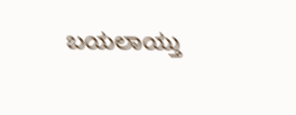ಬಯಲಾಯ್ತು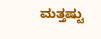ಮತ್ತಷ್ಟು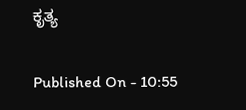ಕೃತ್ಯ

Published On - 10:55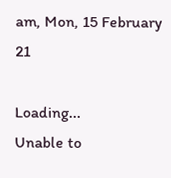am, Mon, 15 February 21

Loading...
Unable to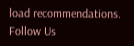load recommendations.
Follow Us